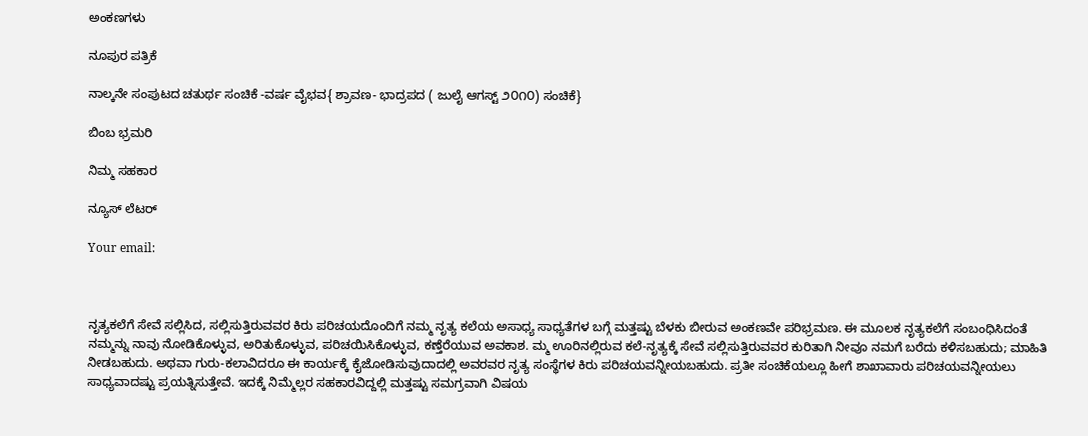ಅಂಕಣಗಳು

ನೂಪುರ ಪತ್ರಿಕೆ

ನಾಲ್ಕನೇ ಸಂಪುಟದ ಚತುರ್ಥ ಸಂಚಿಕೆ -ವರ್ಷ ವೈಭವ{ ಶ್ರಾವಣ- ಭಾದ್ರಪದ ( ಜುಲೈ ಆಗಸ್ಟ್ ೨೦೧೦) ಸಂಚಿಕೆ}

ಬಿಂಬ ಭ್ರಮರಿ

ನಿಮ್ಮ ಸಹಕಾರ

ನ್ಯೂಸ್ ಲೆಟರ್

Your email:



ನೃತ್ಯಕಲೆಗೆ ಸೇವೆ ಸಲ್ಲಿಸಿದ, ಸಲ್ಲಿಸುತ್ತಿರುವವರ ಕಿರು ಪರಿಚಯದೊಂದಿಗೆ ನಮ್ಮ ನೃತ್ಯ ಕಲೆಯ ಅಸಾಧ್ಯ ಸಾಧ್ಯತೆಗಳ ಬಗ್ಗೆ ಮತ್ತಷ್ಟು ಬೆಳಕು ಬೀರುವ ಅಂಕಣವೇ ಪರಿಭ್ರಮಣ. ಈ ಮೂಲಕ ನೃತ್ಯಕಲೆಗೆ ಸಂಬಂಧಿಸಿದಂತೆ ನಮ್ಮನ್ನು ನಾವು ನೋಡಿಕೊಳ್ಳುವ, ಅರಿತುಕೊಳ್ಳುವ, ಪರಿಚಯಿಸಿಕೊಳ್ಳುವ, ಕಣ್ತೆರೆಯುವ ಅವಕಾಶ. ಮ್ಮ ಊರಿನಲ್ಲಿರುವ ಕಲೆ-ನೃತ್ಯಕ್ಕೆ ಸೇವೆ ಸಲ್ಲಿಸುತ್ತಿರುವವರ ಕುರಿತಾಗಿ ನೀವೂ ನಮಗೆ ಬರೆದು ಕಳಿಸಬಹುದು; ಮಾಹಿತಿ ನೀಡಬಹುದು. ಅಥವಾ ಗುರು-ಕಲಾವಿದರೂ ಈ ಕಾರ್ಯಕ್ಕೆ ಕೈಜೋಡಿಸುವುದಾದಲ್ಲಿ ಅವರವರ ನೃತ್ಯ ಸಂಸ್ಥೆಗಳ ಕಿರು ಪರಿಚಯವನ್ನೀಯಬಹುದು. ಪ್ರತೀ ಸಂಚಿಕೆಯಲ್ಲೂ ಹೀಗೆ ಶಾಖಾವಾರು ಪರಿಚಯವನ್ನೀಯಲು ಸಾಧ್ಯವಾದಷ್ಟು ಪ್ರಯತ್ನಿಸುತ್ತೇವೆ. ಇದಕ್ಕೆ ನಿಮ್ಮೆಲ್ಲರ ಸಹಕಾರವಿದ್ದಲ್ಲಿ ಮತ್ತಷ್ಟು ಸಮಗ್ರವಾಗಿ ವಿಷಯ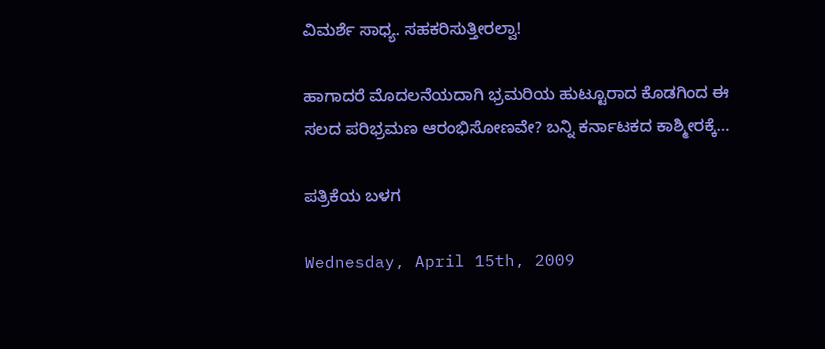ವಿಮರ್ಶೆ ಸಾಧ್ಯ. ಸಹಕರಿಸುತ್ತೀರಲ್ವಾ!

ಹಾಗಾದರೆ ಮೊದಲನೆಯದಾಗಿ ಭ್ರಮರಿಯ ಹುಟ್ಟೂರಾದ ಕೊಡಗಿಂದ ಈ ಸಲದ ಪರಿಭ್ರಮಣ ಆರಂಭಿಸೋಣವೇ? ಬನ್ನಿ ಕರ್ನಾಟಕದ ಕಾಶ್ಮೀರಕ್ಕೆ…

ಪತ್ರಿಕೆಯ ಬಳಗ

Wednesday, April 15th, 2009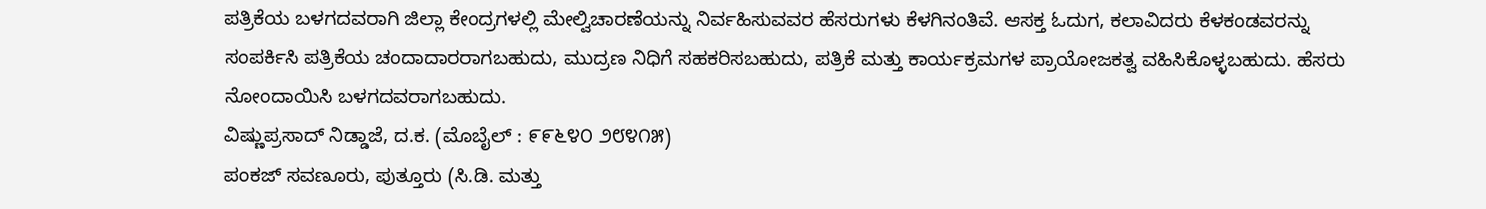ಪತ್ರಿಕೆಯ ಬಳಗದವರಾಗಿ ಜಿಲ್ಲಾ ಕೇಂದ್ರಗಳಲ್ಲಿ ಮೇಲ್ವಿಚಾರಣೆಯನ್ನು ನಿರ್ವಹಿಸುವವರ ಹೆಸರುಗಳು ಕೆಳಗಿನಂತಿವೆ. ಆಸಕ್ತ ಓದುಗ, ಕಲಾವಿದರು ಕೆಳಕಂಡವರನ್ನು ಸಂಪರ್ಕಿಸಿ ಪತ್ರಿಕೆಯ ಚಂದಾದಾರರಾಗಬಹುದು, ಮುದ್ರಣ ನಿಧಿಗೆ ಸಹಕರಿಸಬಹುದು, ಪತ್ರಿಕೆ ಮತ್ತು ಕಾರ್ಯಕ್ರಮಗಳ ಪ್ರಾಯೋಜಕತ್ವ ವಹಿಸಿಕೊಳ್ಳಬಹುದು. ಹೆಸರು ನೋಂದಾಯಿಸಿ ಬಳಗದವರಾಗಬಹುದು.
ವಿಷ್ಣುಪ್ರಸಾದ್ ನಿಡ್ಡಾಜೆ, ದ.ಕ. (ಮೊಬೈಲ್ : ೯೯೬೪೦ ೨೮೪೧೫)
ಪಂಕಜ್ ಸವಣೂರು, ಪುತ್ತೂರು (ಸಿ.ಡಿ. ಮತ್ತು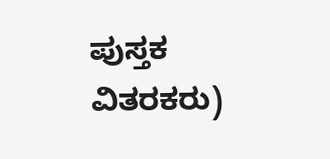ಪುಸ್ತಕ ವಿತರಕರು)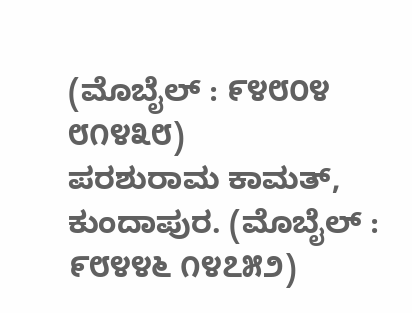(ಮೊಬೈಲ್ : ೯೪೮೦೪ ೮೧೪೩೮)
ಪರಶುರಾಮ ಕಾಮತ್, ಕುಂದಾಪುರ. (ಮೊಬೈಲ್ : ೯೮೪೪೬ ೧೪೭೫೨)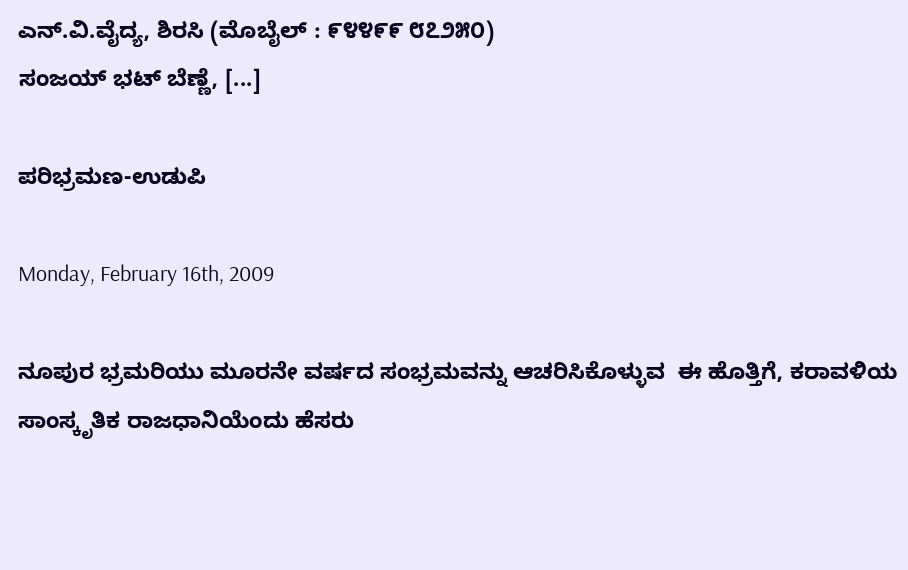ಎನ್.ವಿ.ವೈದ್ಯ, ಶಿರಸಿ (ಮೊಬೈಲ್ : ೯೪೪೯೯ ೮೭೨೫೦)
ಸಂಜಯ್ ಭಟ್ ಬೆಣ್ಣೆ, [...]

ಪರಿಭ್ರಮಣ-ಉಡುಪಿ

Monday, February 16th, 2009

ನೂಪುರ ಭ್ರಮರಿಯು ಮೂರನೇ ವರ್ಷದ ಸಂಭ್ರಮವನ್ನು ಆಚರಿಸಿಕೊಳ್ಳುವ  ಈ ಹೊತ್ತಿಗೆ, ಕರಾವಳಿಯ ಸಾಂಸ್ಕೃತಿಕ ರಾಜಧಾನಿಯೆಂದು ಹೆಸರು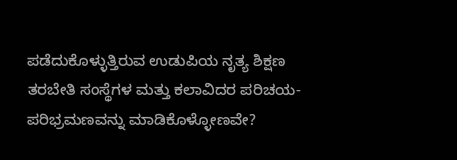ಪಡೆದುಕೊಳ್ಳುತ್ತಿರುವ ಉಡುಪಿಯ ನೃತ್ಯ ಶಿಕ್ಷಣ ತರಬೇತಿ ಸಂಸ್ಥೆಗಳ ಮತ್ತು ಕಲಾವಿದರ ಪರಿಚಯ- ಪರಿಭ್ರಮಣವನ್ನು ಮಾಡಿಕೊಳ್ಳೋಣವೇ?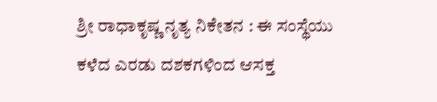ಶ್ರೀ ರಾಧಾಕೃಷ್ಣ ನೃತ್ಯ ನಿಕೇತನ : ಈ ಸಂಸ್ಥೆಯು ಕಳೆದ ಎರಡು ದಶಕಗಳಿಂದ ಆಸಕ್ತ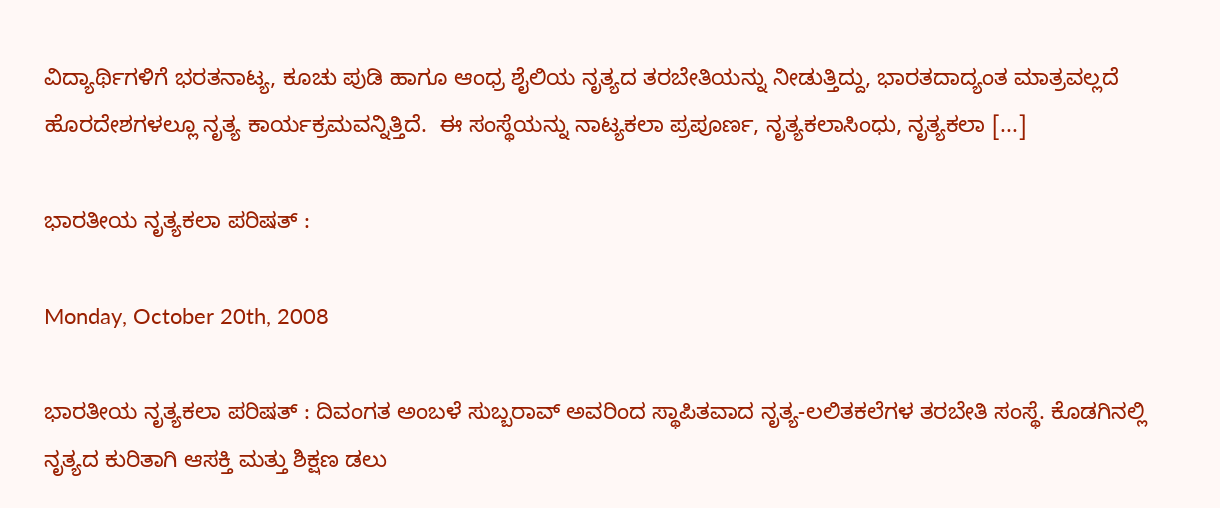ವಿದ್ಯಾರ್ಥಿಗಳಿಗೆ ಭರತನಾಟ್ಯ, ಕೂಚು ಪುಡಿ ಹಾಗೂ ಆಂಧ್ರ ಶೈಲಿಯ ನೃತ್ಯದ ತರಬೇತಿಯನ್ನು ನೀಡುತ್ತಿದ್ದು, ಭಾರತದಾದ್ಯಂತ ಮಾತ್ರವಲ್ಲದೆ ಹೊರದೇಶಗಳಲ್ಲೂ ನೃತ್ಯ ಕಾರ್ಯಕ್ರಮವನ್ನಿತ್ತಿದೆ.  ಈ ಸಂಸ್ಥೆಯನ್ನು ನಾಟ್ಯಕಲಾ ಪ್ರಪೂರ್ಣ, ನೃತ್ಯಕಲಾಸಿಂಧು, ನೃತ್ಯಕಲಾ [...]

ಭಾರತೀಯ ನೃತ್ಯಕಲಾ ಪರಿಷತ್ :

Monday, October 20th, 2008

ಭಾರತೀಯ ನೃತ್ಯಕಲಾ ಪರಿಷತ್ : ದಿವಂಗತ ಅಂಬಳೆ ಸುಬ್ಬರಾವ್ ಅವರಿಂದ ಸ್ಥಾಪಿತವಾದ ನೃತ್ಯ-ಲಲಿತಕಲೆಗಳ ತರಬೇತಿ ಸಂಸ್ಥೆ. ಕೊಡಗಿನಲ್ಲಿ ನೃತ್ಯದ ಕುರಿತಾಗಿ ಆಸಕ್ತಿ ಮತ್ತು ಶಿಕ್ಷಣ ಡಲು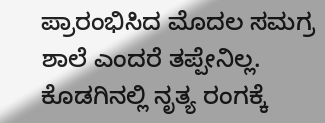ಪ್ರಾರಂಭಿಸಿದ ಮೊದಲ ಸಮಗ್ರ ಶಾಲೆ ಎಂದರೆ ತಪ್ಪೇನಿಲ್ಲ. ಕೊಡಗಿನಲ್ಲಿ ನೃತ್ಯ ರಂಗಕ್ಕೆ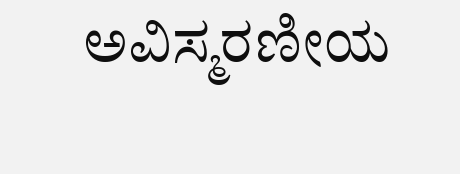ಅವಿಸ್ಮರಣೀಯ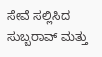ಸೇವೆ ಸಲ್ಲಿಸಿದ ಸುಬ್ಬರಾವ್ ಮತ್ತು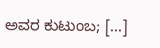ಅವರ ಕುಟುಂಬ; [...]